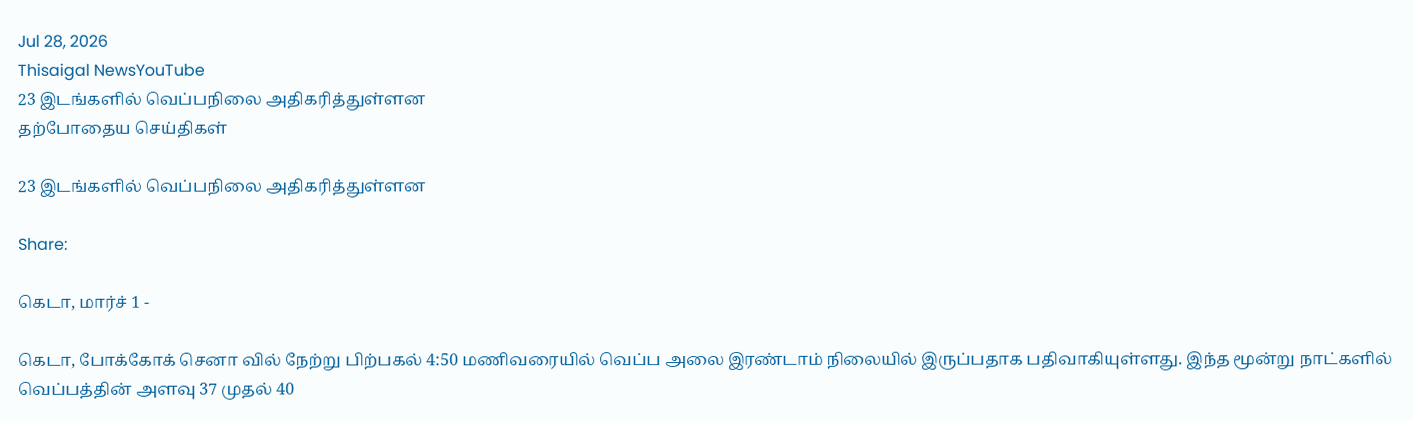Jul 28, 2026
Thisaigal NewsYouTube
23 இடங்களில் வெப்பநிலை அதிகரித்துள்ளன
தற்போதைய செய்திகள்

23 இடங்களில் வெப்பநிலை அதிகரித்துள்ளன

Share:

கெடா, மார்ச் 1 -

கெடா, போக்கோக் செனா வில் நேற்று பிற்பகல் 4:50 மணிவரையில் வெப்ப அலை இரண்டாம் நிலையில் இருப்பதாக பதிவாகியுள்ளது. இந்த மூன்று நாட்களில் வெப்பத்தின் அளவு 37 முதல் 40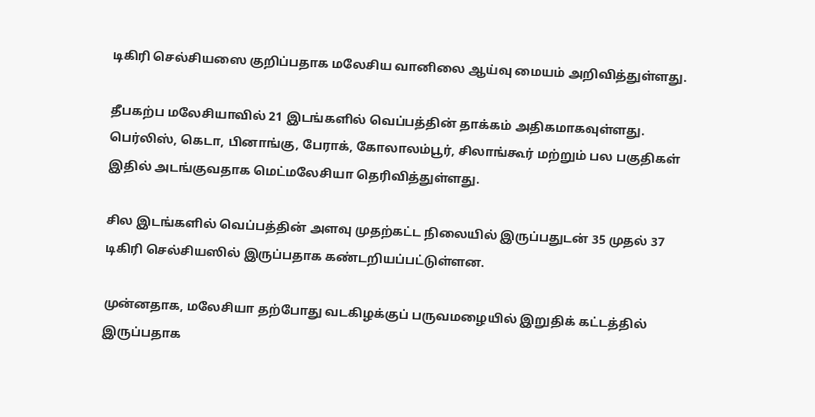டிகிரி செல்சியஸை குறிப்பதாக மலேசிய வானிலை ஆய்வு மையம் அறிவித்துள்ளது.

தீபகற்ப மலேசியாவில் 21 இடங்களில் வெப்பத்தின் தாக்கம் அதிகமாகவுள்ளது. பெர்லிஸ், கெடா, பினாங்கு, பேராக், கோலாலம்பூர், சிலாங்கூர் மற்றும் பல பகுதிகள் இதில் அடங்குவதாக மெட்மலேசியா தெரிவித்துள்ளது.

சில இடங்களில் வெப்பத்தின் அளவு முதற்கட்ட நிலையில் இருப்பதுடன் 35 முதல் 37 டிகிரி செல்சியஸில் இருப்பதாக கண்டறியப்பட்டுள்ளன.

முன்னதாக, மலேசியா தற்போது வடகிழக்குப் பருவமழையில் இறுதிக் கட்டத்தில் இருப்பதாக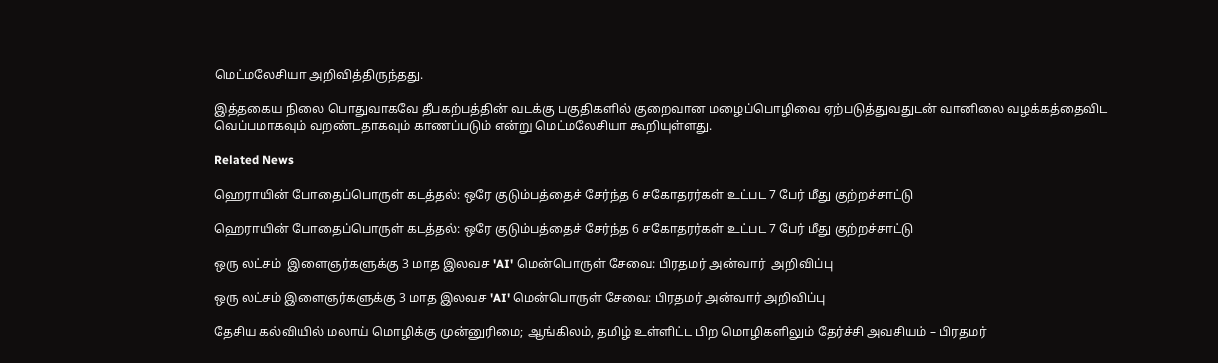மெட்மலேசியா அறிவித்திருந்தது.

இத்தகைய நிலை பொதுவாகவே தீபகற்பத்தின் வடக்கு பகுதிகளில் குறைவான மழைப்பொழிவை ஏற்படுத்துவதுடன் வானிலை வழக்கத்தைவிட வெப்பமாகவும் வறண்டதாகவும் காணப்படும் என்று மெட்மலேசியா கூறியுள்ளது.

Related News

ஹெராயின் போதைப்பொருள் கடத்தல்: ஒரே குடும்பத்தைச் சேர்ந்த 6 சகோதரர்கள் உட்பட 7 பேர் மீது குற்றச்சாட்டு

ஹெராயின் போதைப்பொருள் கடத்தல்: ஒரே குடும்பத்தைச் சேர்ந்த 6 சகோதரர்கள் உட்பட 7 பேர் மீது குற்றச்சாட்டு

ஒரு லட்சம்  இளைஞர்களுக்கு 3 மாத இலவச 'AI' மென்பொருள் சேவை: பிரதமர் அன்வார்  அறிவிப்பு

ஒரு லட்சம் இளைஞர்களுக்கு 3 மாத இலவச 'AI' மென்பொருள் சேவை: பிரதமர் அன்வார் அறிவிப்பு

தேசிய கல்வியில் மலாய் மொழிக்கு முன்னுரிமை; ஆங்கிலம், தமிழ் உள்ளிட்ட பிற மொழிகளிலும் தேர்ச்சி அவசியம் – பிரதமர்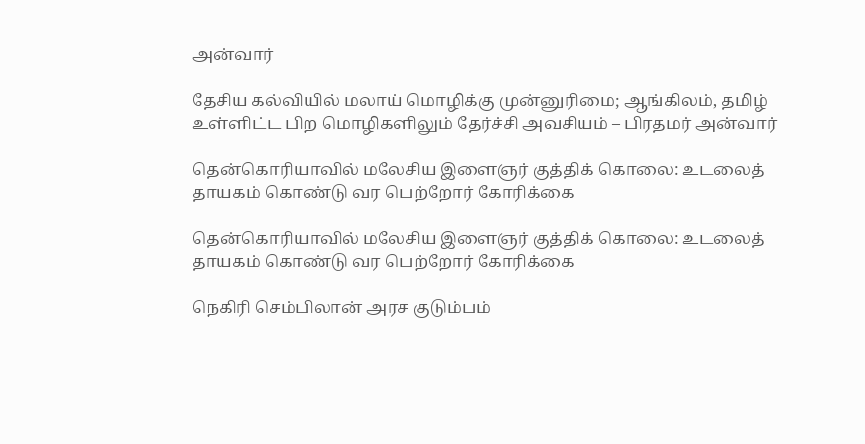அன்வார்

தேசிய கல்வியில் மலாய் மொழிக்கு முன்னுரிமை; ஆங்கிலம், தமிழ் உள்ளிட்ட பிற மொழிகளிலும் தேர்ச்சி அவசியம் – பிரதமர் அன்வார்

தென்கொரியாவில் மலேசிய இளைஞர் குத்திக் கொலை: உடலைத் தாயகம் கொண்டு வர பெற்றோர் கோரிக்கை

தென்கொரியாவில் மலேசிய இளைஞர் குத்திக் கொலை: உடலைத் தாயகம் கொண்டு வர பெற்றோர் கோரிக்கை

நெகிரி செம்பிலான் அரச குடும்பம்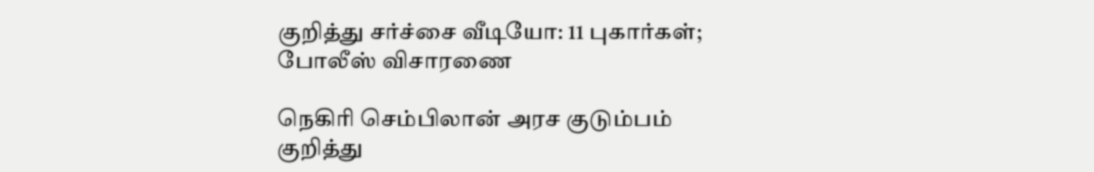குறித்து சர்ச்சை வீடியோ: 11 புகார்கள்; போலீஸ் விசாரணை

நெகிரி செம்பிலான் அரச குடும்பம் குறித்து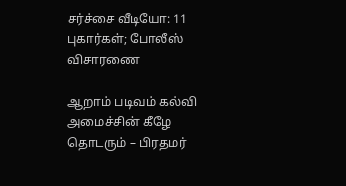சர்ச்சை வீடியோ: 11 புகார்கள்; போலீஸ் விசாரணை

ஆறாம் படிவம் கல்வி அமைச்சின் கீழே தொடரும் – பிரதமர்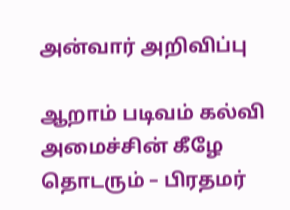அன்வார் அறிவிப்பு

ஆறாம் படிவம் கல்வி அமைச்சின் கீழே தொடரும் – பிரதமர்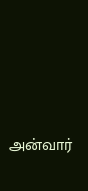அன்வார்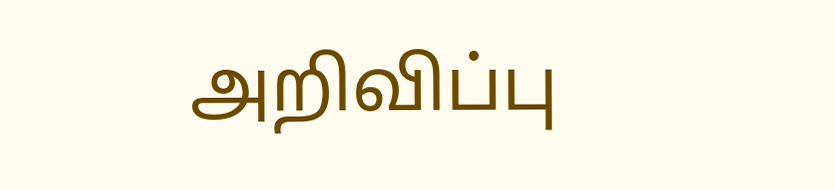அறிவிப்பு